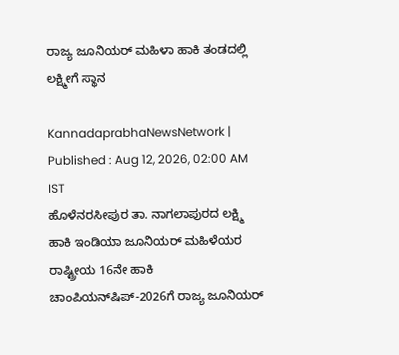ರಾಜ್ಯ ಜೂನಿಯರ್ ಮಹಿಳಾ ಹಾಕಿ ತಂಡದಲ್ಲಿ ಲಕ್ಷ್ಮೀಗೆ ಸ್ಥಾನ

KannadaprabhaNewsNetwork |
Published : Aug 12, 2026, 02:00 AM IST
ಹೊಳೆನರಸೀಪುರ ತಾ. ನಾಗಲಾಪುರದ ಲಕ್ಷ್ಮಿ ಹಾಕಿ ಇಂಡಿಯಾ ಜೂನಿಯರ್ ಮಹಿಳೆಯರ ರಾಷ್ಟ್ರೀಯ 16ನೇ ಹಾಕಿ ಚಾಂಪಿಯನ್‍ಷಿಪ್-2026ಗೆ ರಾಜ್ಯ ಜೂನಿಯರ್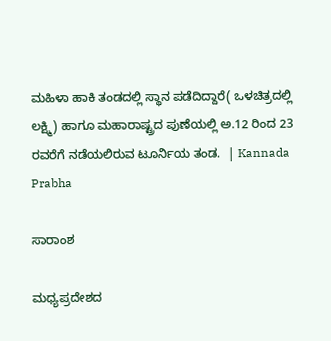ಮಹಿಳಾ ಹಾಕಿ ತಂಡದಲ್ಲಿ ಸ್ಥಾನ ಪಡೆದಿದ್ದಾರೆ( ಒಳಚಿತ್ರದಲ್ಲಿ ಲಕ್ಷ್ಮಿ) ಹಾಗೂ ಮಹಾರಾಷ್ಟ್ರದ ಪುಣೆಯಲ್ಲಿ ಅ.12 ರಿಂದ 23 ರವರೆಗೆ ನಡೆಯಲಿರುವ ಟೂರ್ನಿಯ ತಂಡ.  | Kannada Prabha

ಸಾರಾಂಶ

ಮಧ್ಯಪ್ರದೇಶದ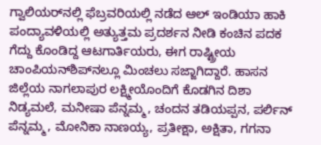ಗ್ವಾಲಿಯರ್‌ನಲ್ಲಿ ಫೆಬ್ರವರಿಯಲ್ಲಿ ನಡೆದ ಆಲ್ ಇಂಡಿಯಾ ಹಾಕಿ ಪಂದ್ಯಾವಳಿಯಲ್ಲಿ ಅತ್ಯುತ್ತಮ ಪ್ರದರ್ಶನ ನೀಡಿ ಕಂಚಿನ ಪದಕ ಗೆದ್ದು ಕೊಂಡಿದ್ದ ಆಟಗಾರ್ತಿಯರು, ಈಗ ರಾಷ್ಟ್ರೀಯ ಚಾಂಪಿಯನ್‍ಶಿಪ್‍ನಲ್ಲೂ ಮಿಂಚಲು ಸಜ್ಜಾಗಿದ್ದಾರೆ. ಹಾಸನ ಜಿಲ್ಲೆಯ ನಾಗಲಾಪುರ ಲಕ್ಷ್ಮೀಯೊಂದಿಗೆ ಕೊಡಗಿನ ದಿಶಾ ನಿಡ್ಯಮಲೆ, ಮನೀಷಾ ಪೆನ್ನಮ್ಮ, ಚಂದನ ತಡಿಯಪ್ಪನ, ಪರ್ಲಿನ್ ಪೆನ್ನಮ್ಮ, ಮೋನಿಕಾ ನಾಣಯ್ಯ, ಪ್ರತೀಕ್ಷಾ, ಅಕ್ಷಿತಾ, ಗಗನಾ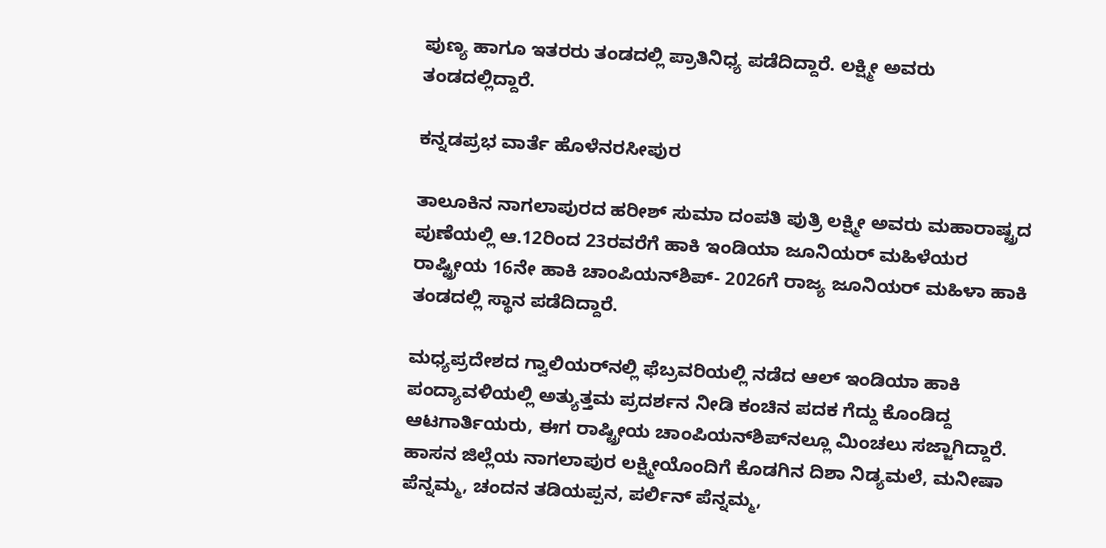ಪುಣ್ಯ ಹಾಗೂ ಇತರರು ತಂಡದಲ್ಲಿ ಪ್ರಾತಿನಿಧ್ಯ ಪಡೆದಿದ್ದಾರೆ. ಲಕ್ಷ್ಮೀ ಅವರು ತಂಡದಲ್ಲಿದ್ದಾರೆ.

ಕನ್ನಡಪ್ರಭ ವಾರ್ತೆ ಹೊಳೆನರಸೀಪುರ

ತಾಲೂಕಿನ ನಾಗಲಾಪುರದ ಹರೀಶ್ ಸುಮಾ ದಂಪತಿ ಪುತ್ರಿ ಲಕ್ಷ್ಮೀ ಅವರು ಮಹಾರಾಷ್ಟ್ರದ ಪುಣೆಯಲ್ಲಿ ಆ.12ರಿಂದ 23ರವರೆಗೆ ಹಾಕಿ ಇಂಡಿಯಾ ಜೂನಿಯರ್‌ ಮಹಿಳೆಯರ ರಾಷ್ಟ್ರೀಯ 16ನೇ ಹಾಕಿ ಚಾಂಪಿಯನ್‍ಶಿಪ್- 2026ಗೆ ರಾಜ್ಯ ಜೂನಿಯರ್ ಮಹಿಳಾ ಹಾಕಿ ತಂಡದಲ್ಲಿ ಸ್ಥಾನ ಪಡೆದಿದ್ದಾರೆ.

ಮಧ್ಯಪ್ರದೇಶದ ಗ್ವಾಲಿಯರ್‌ನಲ್ಲಿ ಫೆಬ್ರವರಿಯಲ್ಲಿ ನಡೆದ ಆಲ್ ಇಂಡಿಯಾ ಹಾಕಿ ಪಂದ್ಯಾವಳಿಯಲ್ಲಿ ಅತ್ಯುತ್ತಮ ಪ್ರದರ್ಶನ ನೀಡಿ ಕಂಚಿನ ಪದಕ ಗೆದ್ದು ಕೊಂಡಿದ್ದ ಆಟಗಾರ್ತಿಯರು, ಈಗ ರಾಷ್ಟ್ರೀಯ ಚಾಂಪಿಯನ್‍ಶಿಪ್‍ನಲ್ಲೂ ಮಿಂಚಲು ಸಜ್ಜಾಗಿದ್ದಾರೆ. ಹಾಸನ ಜಿಲ್ಲೆಯ ನಾಗಲಾಪುರ ಲಕ್ಷ್ಮೀಯೊಂದಿಗೆ ಕೊಡಗಿನ ದಿಶಾ ನಿಡ್ಯಮಲೆ, ಮನೀಷಾ ಪೆನ್ನಮ್ಮ, ಚಂದನ ತಡಿಯಪ್ಪನ, ಪರ್ಲಿನ್ ಪೆನ್ನಮ್ಮ,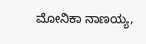ಮೋನಿಕಾ ನಾಣಯ್ಯ,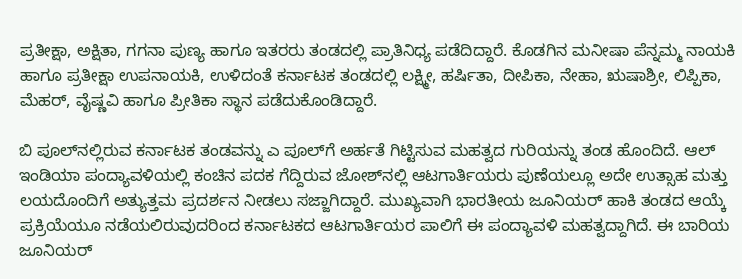ಪ್ರತೀಕ್ಷಾ, ಅಕ್ಷಿತಾ, ಗಗನಾ ಪುಣ್ಯ ಹಾಗೂ ಇತರರು ತಂಡದಲ್ಲಿ ಪ್ರಾತಿನಿಧ್ಯ ಪಡೆದಿದ್ದಾರೆ. ಕೊಡಗಿನ ಮನೀಷಾ ಪೆನ್ನಮ್ಮ ನಾಯಕಿ ಹಾಗೂ ಪ್ರತೀಕ್ಷಾ ಉಪನಾಯಕಿ, ಉಳಿದಂತೆ ಕರ್ನಾಟಕ ತಂಡದಲ್ಲಿ ಲಕ್ಷ್ಮೀ, ಹರ್ಷಿತಾ, ದೀಪಿಕಾ, ನೇಹಾ, ಋಷಾಶ್ರೀ, ಲಿಪ್ಪಿಕಾ, ಮೆಹರ್‌, ವೈಷ್ಣವಿ ಹಾಗೂ ಪ್ರೀತಿಕಾ ಸ್ಥಾನ ಪಡೆದುಕೊಂಡಿದ್ದಾರೆ.

ಬಿ ಪೂಲ್‍ನಲ್ಲಿರುವ ಕರ್ನಾಟಕ ತಂಡವನ್ನು ಎ ಪೂಲ್‍ಗೆ ಅರ್ಹತೆ ಗಿಟ್ಟಿಸುವ ಮಹತ್ವದ ಗುರಿಯನ್ನು ತಂಡ ಹೊಂದಿದೆ. ಆಲ್ ಇಂಡಿಯಾ ಪಂದ್ಯಾವಳಿಯಲ್ಲಿ ಕಂಚಿನ ಪದಕ ಗೆದ್ದಿರುವ ಜೋಶ್‍ನಲ್ಲಿ ಆಟಗಾರ್ತಿಯರು ಪುಣೆಯಲ್ಲೂ ಅದೇ ಉತ್ಸಾಹ ಮತ್ತು ಲಯದೊಂದಿಗೆ ಅತ್ಯುತ್ತಮ ಪ್ರದರ್ಶನ ನೀಡಲು ಸಜ್ಜಾಗಿದ್ದಾರೆ. ಮುಖ್ಯವಾಗಿ ಭಾರತೀಯ ಜೂನಿಯರ್‌ ಹಾಕಿ ತಂಡದ ಆಯ್ಕೆ ಪ್ರಕ್ರಿಯೆಯೂ ನಡೆಯಲಿರುವುದರಿಂದ ಕರ್ನಾಟಕದ ಆಟಗಾರ್ತಿಯರ ಪಾಲಿಗೆ ಈ ಪಂದ್ಯಾವಳಿ ಮಹತ್ವದ್ದಾಗಿದೆ. ಈ ಬಾರಿಯ ಜೂನಿಯರ್‌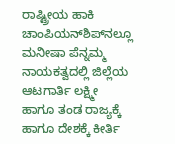ರಾಷ್ಟ್ರೀಯ ಹಾಕಿ ಚಾಂಪಿಯನ್‍ಶಿಪ್‍ನಲ್ಲೂ ಮನೀಷಾ ಪೆನ್ನಮ್ಮ ನಾಯಕತ್ವದಲ್ಲಿ ಜಿಲ್ಲೆಯ ಆಟಗಾರ್ತಿ ಲಕ್ಷ್ಮೀ ಹಾಗೂ ತಂಡ ರಾಜ್ಯಕ್ಕೆ ಹಾಗೂ ದೇಶಕ್ಕೆ ಕೀರ್ತಿ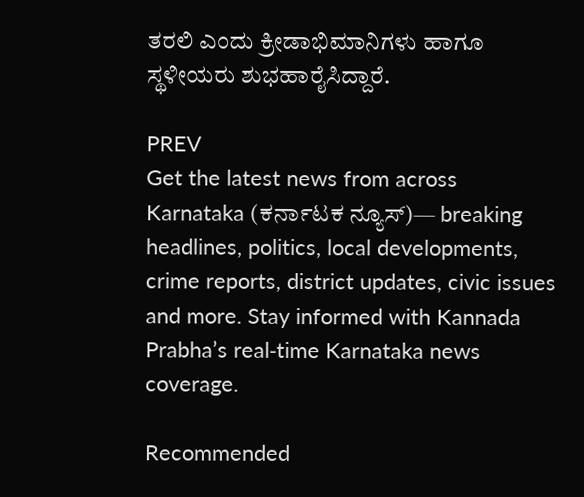ತರಲಿ ಎಂದು ಕ್ರೀಡಾಭಿಮಾನಿಗಳು ಹಾಗೂ ಸ್ಥಳೀಯರು ಶುಭಹಾರೈಸಿದ್ದಾರೆ.

PREV
Get the latest news from across Karnataka (ಕರ್ನಾಟಕ ನ್ಯೂಸ್)— breaking headlines, politics, local developments, crime reports, district updates, civic issues and more. Stay informed with Kannada Prabha’s real‑time Karnataka news coverage.

Recommended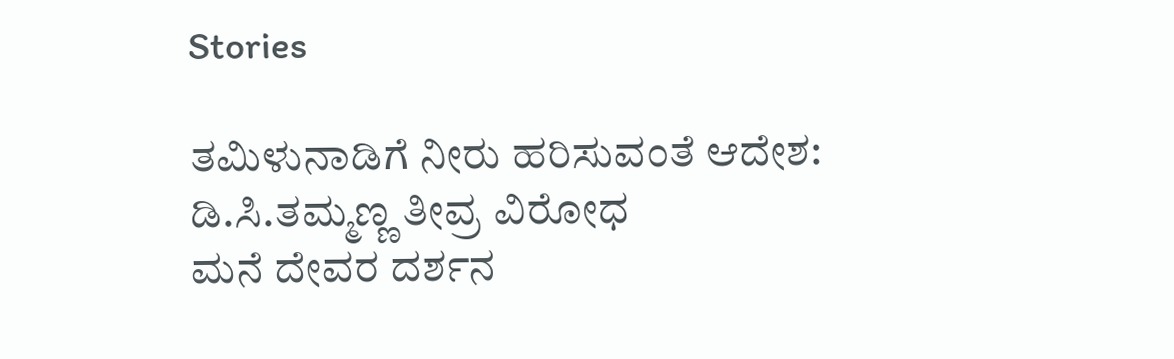Stories

ತಮಿಳುನಾಡಿಗೆ ನೀರು ಹರಿಸುವಂತೆ ಆದೇಶ: ಡಿ.ಸಿ.ತಮ್ಮಣ್ಣ ತೀವ್ರ ವಿರೋಧ
ಮನೆ ದೇವರ ದರ್ಶನ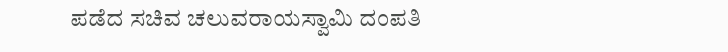ಪಡೆದ ಸಚಿವ ಚಲುವರಾಯಸ್ವಾಮಿ ದಂಪತಿ